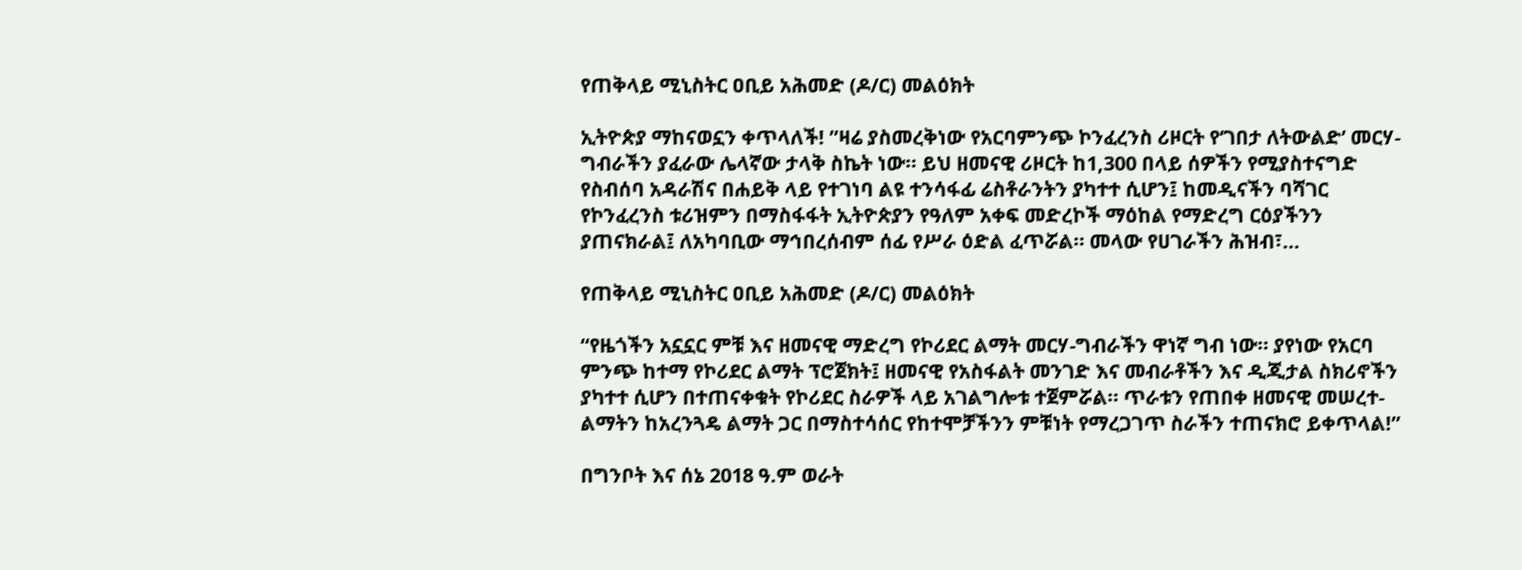የጠቅላይ ሚኒስትር ዐቢይ አሕመድ (ዶ/ር) መልዕክት

ኢትዮጵያ ማከናወኗን ቀጥላለች! ”ዛሬ ያስመረቅነው የአርባምንጭ ኮንፈረንስ ሪዞርት የ‘ገበታ ለትውልድ’ መርሃ-ግብራችን ያፈራው ሌላኛው ታላቅ ስኬት ነው። ይህ ዘመናዊ ሪዞርት ከ1,300 በላይ ሰዎችን የሚያስተናግድ የስብሰባ አዳራሽና በሐይቅ ላይ የተገነባ ልዩ ተንሳፋፊ ሬስቶራንትን ያካተተ ሲሆን፤ ከመዲናችን ባሻገር የኮንፈረንስ ቱሪዝምን በማስፋፋት ኢትዮጵያን የዓለም አቀፍ መድረኮች ማዕከል የማድረግ ርዕያችንን ያጠናክራል፤ ለአካባቢው ማኅበረሰብም ሰፊ የሥራ ዕድል ፈጥሯል። መላው የሀገራችን ሕዝብ፣…

የጠቅላይ ሚኒስትር ዐቢይ አሕመድ (ዶ/ር) መልዕክት

“የዜጎችን አኗኗር ምቹ እና ዘመናዊ ማድረግ የኮሪደር ልማት መርሃ-ግብራችን ዋነኛ ግብ ነው። ያየነው የአርባ ምንጭ ከተማ የኮሪደር ልማት ፕሮጀክት፤ ዘመናዊ የአስፋልት መንገድ እና መብራቶችን እና ዲጂታል ስክሪኖችን ያካተተ ሲሆን በተጠናቀቁት የኮሪደር ስራዎች ላይ አገልግሎቱ ተጀምሯል። ጥራቱን የጠበቀ ዘመናዊ መሠረተ-ልማትን ከአረንጓዴ ልማት ጋር በማስተሳሰር የከተሞቻችንን ምቹነት የማረጋገጥ ስራችን ተጠናክሮ ይቀጥላል!”

በግንቦት እና ሰኔ 2018 ዓ.ም ወራት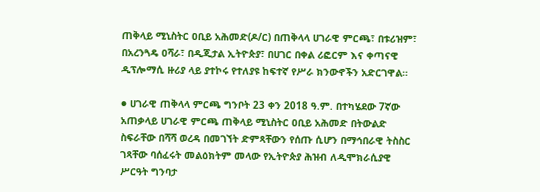ጠቅላይ ሚኒስትር ዐቢይ አሕመድ(ዶ/ር) በጠቅላላ ሀገራዊ ምርጫ፣ በቱሪዝም፣ በአረንጓዴ ዐሻራ፣ በዲጂታል ኢትዮጵያ፣ በሀገር በቀል ሪፎርም እና ቀጣናዊ ዲፕሎማሲ ዙሪያ ላይ ያተኮሩ የተለያዩ ከፍተኛ የሥራ ክንውኖችን አድርገዋል።

● ሀገራዊ ጠቅላላ ምርጫ ግንቦት 23 ቀን 2018 ዓ.ም. በተካሄደው 7ኛው አጠቃላይ ሀገራዊ ምርጫ ጠቅላይ ሚኒስትር ዐቢይ አሕመድ በትውልድ ስፍራቸው በሻሻ ወረዳ በመገኘት ድምጻቸውን የሰጡ ሲሆን በማኅበራዊ ትስስር ገጻቸው ባሰፈሩት መልዕክትም መላው የኢትዮጵያ ሕዝብ ለዲሞክራሲያዊ ሥርዓት ግንባታ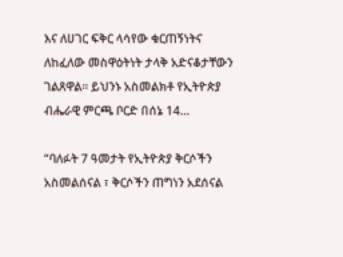እና ለሀገር ፍቅር ላሳየው ቁርጠኝነትና ለከፈለው መስዋዕትነት ታላቅ አድናቆታቸውን ገልጸዋል። ይህንኑ አስመልክቶ የኢትዮጵያ ብሔራዊ ምርጫ ቦርድ በሰኔ 14…

“ባለፉት 7 ዓመታት የኢትዮጵያ ቅርሶችን አስመልሰናል ፣ ቅርሶችን ጠግነን አደሰናል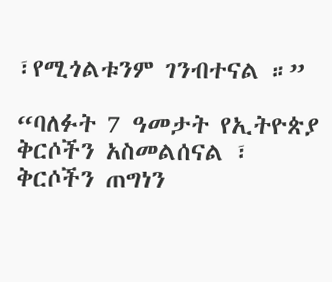፣የሚጎልቱንም ገንብተናል ።”

“ባለፉት 7 ዓመታት የኢትዮጵያ ቅርሶችን አስመልሰናል ፣ ቅርሶችን ጠግነን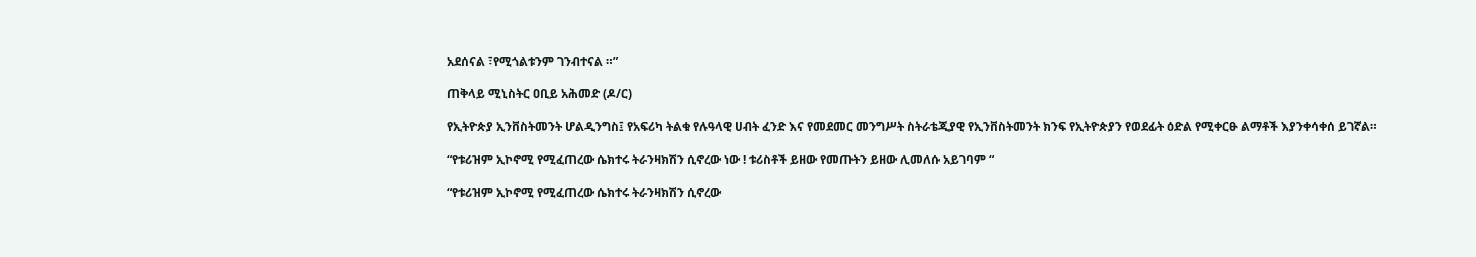አደሰናል ፣የሚጎልቱንም ገንብተናል ።”

ጠቅላይ ሚኒስትር ዐቢይ አሕመድ (ዶ/ር)

የኢትዮጵያ ኢንቨስትመንት ሆልዲንግስ፤ የአፍሪካ ትልቁ የሉዓላዊ ሀብት ፈንድ እና የመደመር መንግሥት ስትራቴጂያዊ የኢንቨስትመንት ክንፍ የኢትዮጵያን የወደፊት ዕድል የሚቀርፁ ልማቶች እያንቀሳቀሰ ይገኛል።

“የቱሪዝም ኢኮኖሚ የሚፈጠረው ሴክተሩ ትራንዛክሽን ሲኖረው ነው ! ቱሪስቶች ይዘው የመጡትን ይዘው ሊመለሱ አይገባም “

“የቱሪዝም ኢኮኖሚ የሚፈጠረው ሴክተሩ ትራንዛክሽን ሲኖረው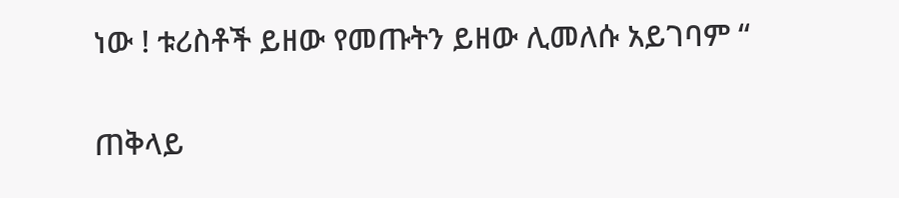ነው ! ቱሪስቶች ይዘው የመጡትን ይዘው ሊመለሱ አይገባም “

ጠቅላይ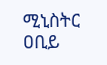ሚኒስትር ዐቢይ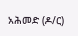አሕመድ (ዶ/ር)